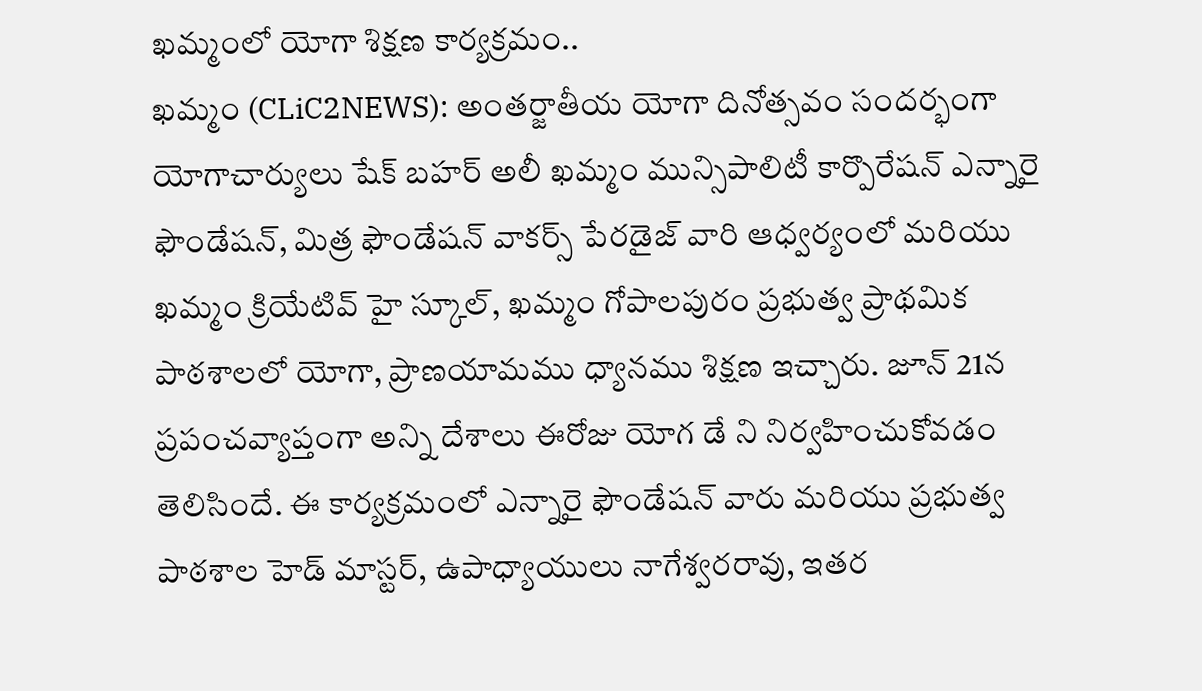ఖమ్మంలో యోగా శిక్షణ కార్యక్రమం..
ఖమ్మం (CLiC2NEWS): అంతర్జాతీయ యోగా దినోత్సవం సందర్భంగా యోగాచార్యులు షేక్ బహర్ అలీ ఖమ్మం మున్సిపాలిటీ కార్పొరేషన్ ఎన్నారై ఫౌండేషన్, మిత్ర ఫౌండేషన్ వాకర్స్ పేరడైజ్ వారి ఆధ్వర్యంలో మరియు ఖమ్మం క్రియేటివ్ హై స్కూల్, ఖమ్మం గోపాలపురం ప్రభుత్వ ప్రాథమిక పాఠశాలలో యోగా, ప్రాణయామము ధ్యానము శిక్షణ ఇచ్చారు. జూన్ 21న ప్రపంచవ్యాప్తంగా అన్ని దేశాలు ఈరోజు యోగ డే ని నిర్వహించుకోవడం తెలిసిందే. ఈ కార్యక్రమంలో ఎన్నారై ఫౌండేషన్ వారు మరియు ప్రభుత్వ పాఠశాల హెడ్ మాస్టర్, ఉపాధ్యాయులు నాగేశ్వరరావు, ఇతర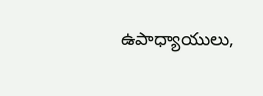ఉపాధ్యాయులు,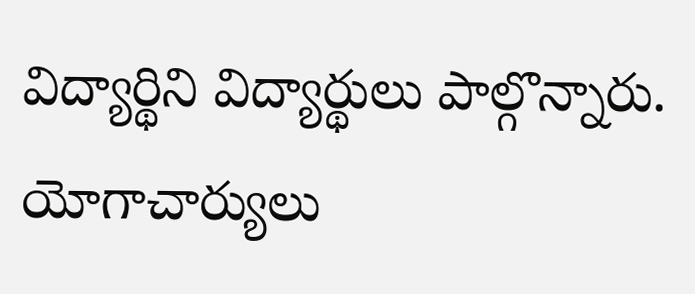విద్యార్థిని విద్యార్థులు పాల్గొన్నారు. యోగాచార్యులు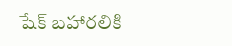షేక్ బహారలికి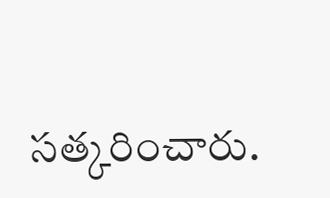సత్కరించారు.